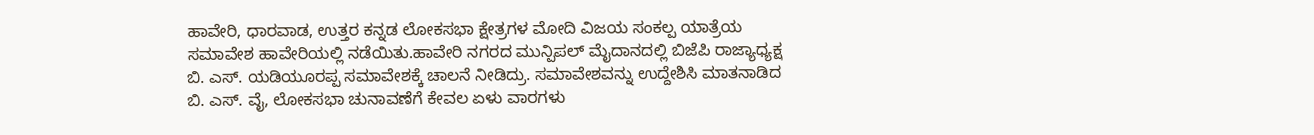ಹಾವೇರಿ, ಧಾರವಾಡ, ಉತ್ತರ ಕನ್ನಡ ಲೋಕಸಭಾ ಕ್ಷೇತ್ರಗಳ ಮೋದಿ ವಿಜಯ ಸಂಕಲ್ಪ ಯಾತ್ರೆಯ ಸಮಾವೇಶ ಹಾವೇರಿಯಲ್ಲಿ ನಡೆಯಿತು.ಹಾವೇರಿ ನಗರದ ಮುನ್ಪಿಪಲ್ ಮೈದಾನದಲ್ಲಿ ಬಿಜೆಪಿ ರಾಜ್ಯಾಧ್ಯಕ್ಷ ಬಿ. ಎಸ್. ಯಡಿಯೂರಪ್ಪ ಸಮಾವೇಶಕ್ಕೆ ಚಾಲನೆ ನೀಡಿದ್ರು. ಸಮಾವೇಶವನ್ನು ಉದ್ದೇಶಿಸಿ ಮಾತನಾಡಿದ ಬಿ. ಎಸ್. ವೈ, ಲೋಕಸಭಾ ಚುನಾವಣೆಗೆ ಕೇವಲ ಏಳು ವಾರಗಳು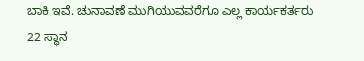ಬಾಕಿ ಇವೆ. ಚುನಾವಣೆ ಮುಗಿಯುವವರೆಗೂ ಎಲ್ಲ ಕಾರ್ಯಕರ್ತರು 22 ಸ್ಥಾನ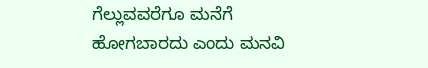ಗೆಲ್ಲುವವರೆಗೂ ಮನೆಗೆ ಹೋಗಬಾರದು ಎಂದು ಮನವಿ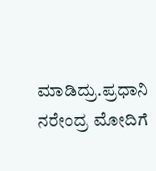ಮಾಡಿದ್ರು.ಪ್ರಧಾನಿ ನರೇಂದ್ರ ಮೋದಿಗೆ